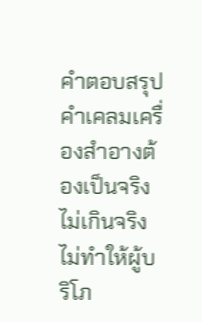คำตอบสรุป
คำเคลมเครื่องสำอางต้องเป็นจริง ไม่เกินจริง ไม่ทำให้ผู้บริโภ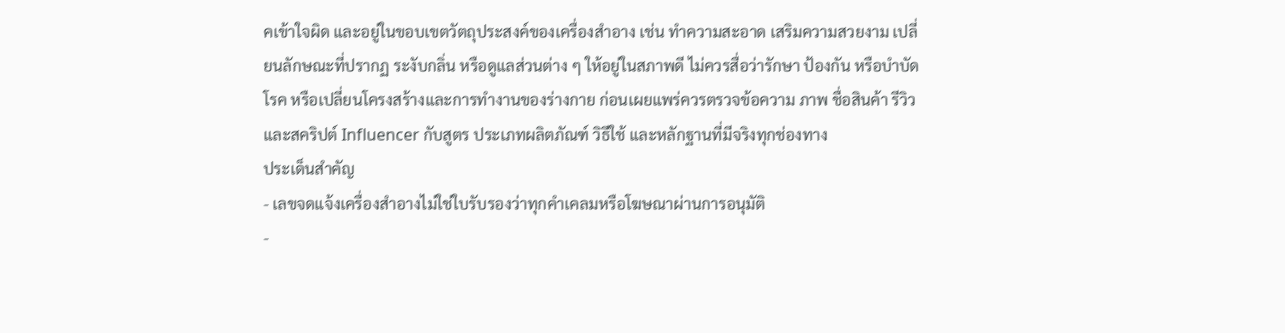คเข้าใจผิด และอยู่ในขอบเขตวัตถุประสงค์ของเครื่องสำอาง เช่น ทำความสะอาด เสริมความสวยงาม เปลี่ยนลักษณะที่ปรากฏ ระงับกลิ่น หรือดูแลส่วนต่าง ๆ ให้อยู่ในสภาพดี ไม่ควรสื่อว่ารักษา ป้องกัน หรือบำบัดโรค หรือเปลี่ยนโครงสร้างและการทำงานของร่างกาย ก่อนเผยแพร่ควรตรวจข้อความ ภาพ ชื่อสินค้า รีวิว และสคริปต์ Influencer กับสูตร ประเภทผลิตภัณฑ์ วิธีใช้ และหลักฐานที่มีจริงทุกช่องทาง
ประเด็นสำคัญ
- เลขจดแจ้งเครื่องสำอางไม่ใช่ใบรับรองว่าทุกคำเคลมหรือโฆษณาผ่านการอนุมัติ
-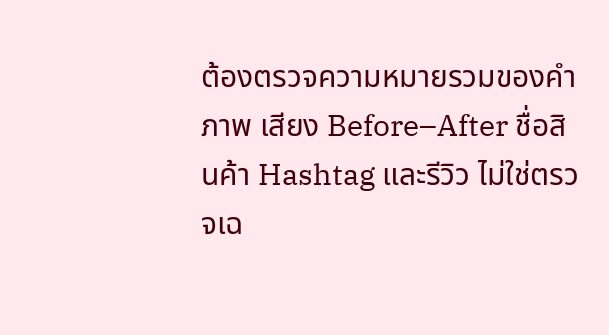ต้องตรวจความหมายรวมของคำ ภาพ เสียง Before–After ชื่อสินค้า Hashtag และรีวิว ไม่ใช่ตรวจเฉ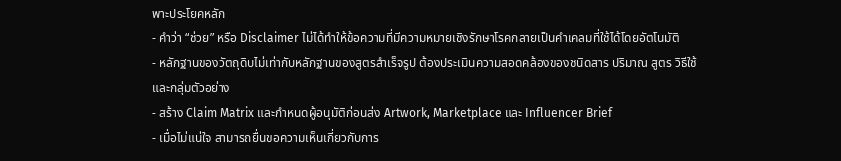พาะประโยคหลัก
- คำว่า “ช่วย” หรือ Disclaimer ไม่ได้ทำให้ข้อความที่มีความหมายเชิงรักษาโรคกลายเป็นคำเคลมที่ใช้ได้โดยอัตโนมัติ
- หลักฐานของวัตถุดิบไม่เท่ากับหลักฐานของสูตรสำเร็จรูป ต้องประเมินความสอดคล้องของชนิดสาร ปริมาณ สูตร วิธีใช้ และกลุ่มตัวอย่าง
- สร้าง Claim Matrix และกำหนดผู้อนุมัติก่อนส่ง Artwork, Marketplace และ Influencer Brief
- เมื่อไม่แน่ใจ สามารถยื่นขอความเห็นเกี่ยวกับการ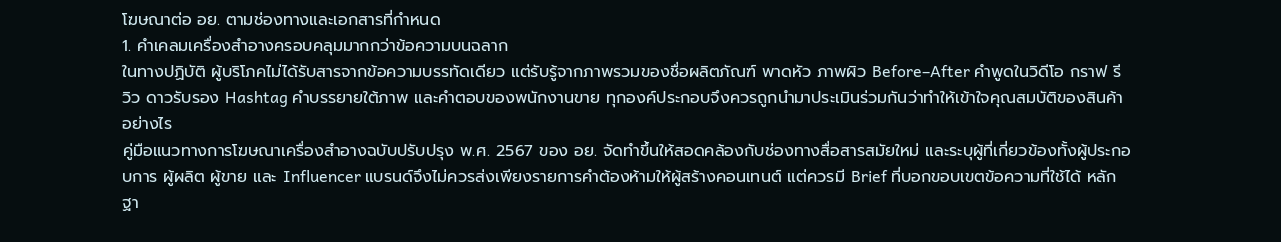โฆษณาต่อ อย. ตามช่องทางและเอกสารที่กำหนด
1. คำเคลมเครื่องสำอางครอบคลุมมากกว่าข้อความบนฉลาก
ในทางปฏิบัติ ผู้บริโภคไม่ได้รับสารจากข้อความบรรทัดเดียว แต่รับรู้จากภาพรวมของชื่อผลิตภัณฑ์ พาดหัว ภาพผิว Before–After คำพูดในวิดีโอ กราฟ รีวิว ดาวรับรอง Hashtag คำบรรยายใต้ภาพ และคำตอบของพนักงานขาย ทุกองค์ประกอบจึงควรถูกนำมาประเมินร่วมกันว่าทำให้เข้าใจคุณสมบัติของสินค้าอย่างไร
คู่มือแนวทางการโฆษณาเครื่องสำอางฉบับปรับปรุง พ.ศ. 2567 ของ อย. จัดทำขึ้นให้สอดคล้องกับช่องทางสื่อสารสมัยใหม่ และระบุผู้ที่เกี่ยวข้องทั้งผู้ประกอบการ ผู้ผลิต ผู้ขาย และ Influencer แบรนด์จึงไม่ควรส่งเพียงรายการคำต้องห้ามให้ผู้สร้างคอนเทนต์ แต่ควรมี Brief ที่บอกขอบเขตข้อความที่ใช้ได้ หลักฐา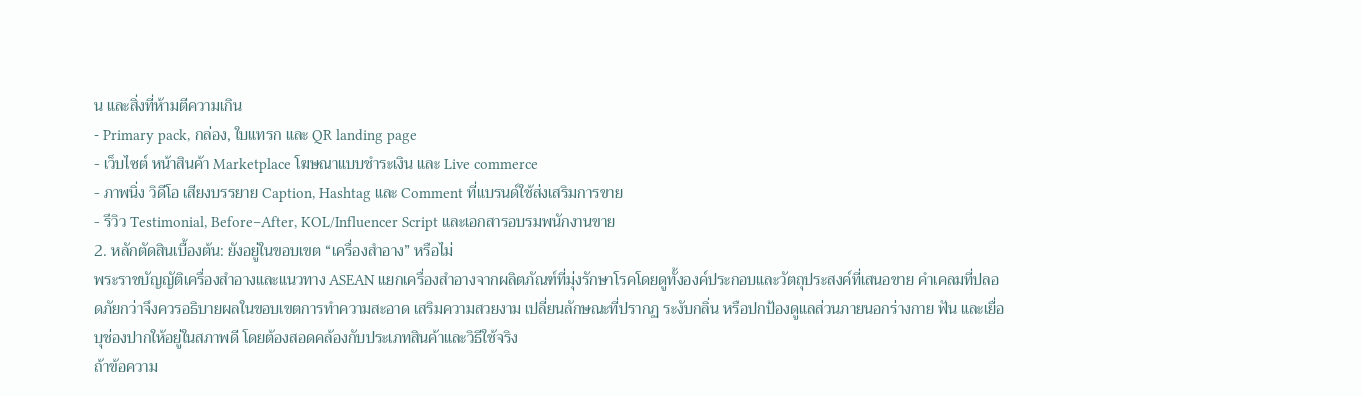น และสิ่งที่ห้ามตีความเกิน
- Primary pack, กล่อง, ใบแทรก และ QR landing page
- เว็บไซต์ หน้าสินค้า Marketplace โฆษณาแบบชำระเงิน และ Live commerce
- ภาพนิ่ง วิดีโอ เสียงบรรยาย Caption, Hashtag และ Comment ที่แบรนด์ใช้ส่งเสริมการขาย
- รีวิว Testimonial, Before–After, KOL/Influencer Script และเอกสารอบรมพนักงานขาย
2. หลักตัดสินเบื้องต้น: ยังอยู่ในขอบเขต “เครื่องสำอาง” หรือไม่
พระราชบัญญัติเครื่องสำอางและแนวทาง ASEAN แยกเครื่องสำอางจากผลิตภัณฑ์ที่มุ่งรักษาโรคโดยดูทั้งองค์ประกอบและวัตถุประสงค์ที่เสนอขาย คำเคลมที่ปลอดภัยกว่าจึงควรอธิบายผลในขอบเขตการทำความสะอาด เสริมความสวยงาม เปลี่ยนลักษณะที่ปรากฏ ระงับกลิ่น หรือปกป้องดูแลส่วนภายนอกร่างกาย ฟัน และเยื่อบุช่องปากให้อยู่ในสภาพดี โดยต้องสอดคล้องกับประเภทสินค้าและวิธีใช้จริง
ถ้าข้อความ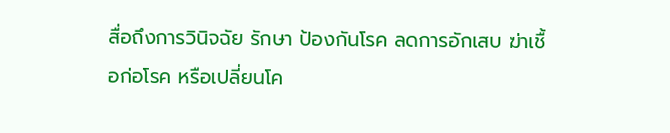สื่อถึงการวินิจฉัย รักษา ป้องกันโรค ลดการอักเสบ ฆ่าเชื้อก่อโรค หรือเปลี่ยนโค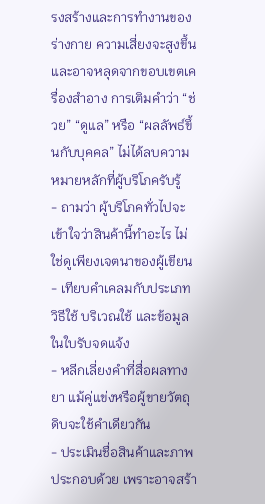รงสร้างและการทำงานของร่างกาย ความเสี่ยงจะสูงขึ้นและอาจหลุดจากขอบเขตเครื่องสำอาง การเติมคำว่า “ช่วย” “ดูแล” หรือ “ผลลัพธ์ขึ้นกับบุคคล” ไม่ได้ลบความหมายหลักที่ผู้บริโภครับรู้
- ถามว่า ผู้บริโภคทั่วไปจะเข้าใจว่าสินค้านี้ทำอะไร ไม่ใช่ดูเพียงเจตนาของผู้เขียน
- เทียบคำเคลมกับประเภท วิธีใช้ บริเวณใช้ และข้อมูลในใบรับจดแจ้ง
- หลีกเลี่ยงคำที่สื่อผลทางยา แม้คู่แข่งหรือผู้ขายวัตถุดิบจะใช้คำเดียวกัน
- ประเมินชื่อสินค้าและภาพประกอบด้วย เพราะอาจสร้า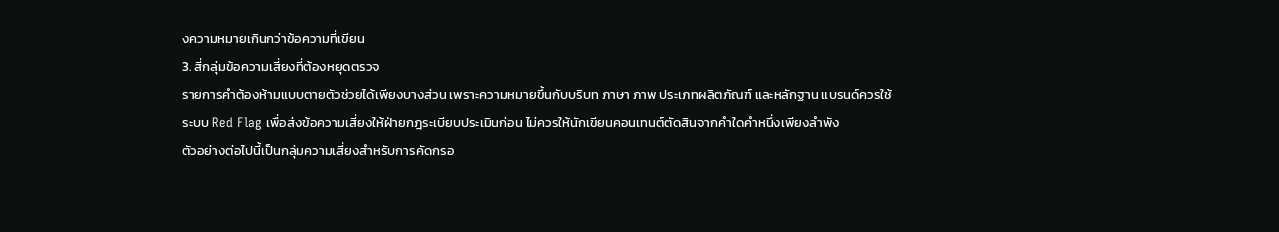งความหมายเกินกว่าข้อความที่เขียน
3. สี่กลุ่มข้อความเสี่ยงที่ต้องหยุดตรวจ
รายการคำต้องห้ามแบบตายตัวช่วยได้เพียงบางส่วน เพราะความหมายขึ้นกับบริบท ภาษา ภาพ ประเภทผลิตภัณฑ์ และหลักฐาน แบรนด์ควรใช้ระบบ Red Flag เพื่อส่งข้อความเสี่ยงให้ฝ่ายกฎระเบียบประเมินก่อน ไม่ควรให้นักเขียนคอนเทนต์ตัดสินจากคำใดคำหนึ่งเพียงลำพัง
ตัวอย่างต่อไปนี้เป็นกลุ่มความเสี่ยงสำหรับการคัดกรอ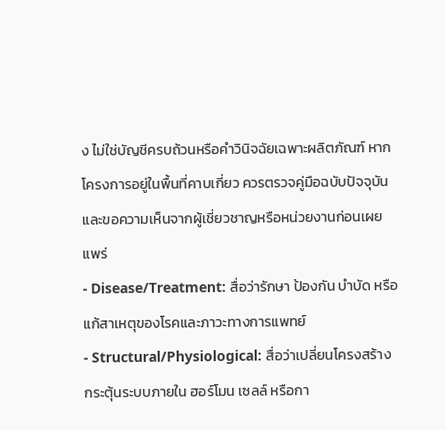ง ไม่ใช่บัญชีครบถ้วนหรือคำวินิจฉัยเฉพาะผลิตภัณฑ์ หากโครงการอยู่ในพื้นที่คาบเกี่ยว ควรตรวจคู่มือฉบับปัจจุบันและขอความเห็นจากผู้เชี่ยวชาญหรือหน่วยงานก่อนเผยแพร่
- Disease/Treatment: สื่อว่ารักษา ป้องกัน บำบัด หรือแก้สาเหตุของโรคและภาวะทางการแพทย์
- Structural/Physiological: สื่อว่าเปลี่ยนโครงสร้าง กระตุ้นระบบภายใน ฮอร์โมน เซลล์ หรือกา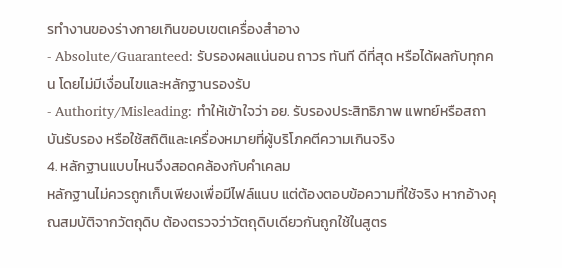รทำงานของร่างกายเกินขอบเขตเครื่องสำอาง
- Absolute/Guaranteed: รับรองผลแน่นอน ถาวร ทันที ดีที่สุด หรือได้ผลกับทุกคน โดยไม่มีเงื่อนไขและหลักฐานรองรับ
- Authority/Misleading: ทำให้เข้าใจว่า อย. รับรองประสิทธิภาพ แพทย์หรือสถาบันรับรอง หรือใช้สถิติและเครื่องหมายที่ผู้บริโภคตีความเกินจริง
4. หลักฐานแบบไหนจึงสอดคล้องกับคำเคลม
หลักฐานไม่ควรถูกเก็บเพียงเพื่อมีไฟล์แนบ แต่ต้องตอบข้อความที่ใช้จริง หากอ้างคุณสมบัติจากวัตถุดิบ ต้องตรวจว่าวัตถุดิบเดียวกันถูกใช้ในสูตร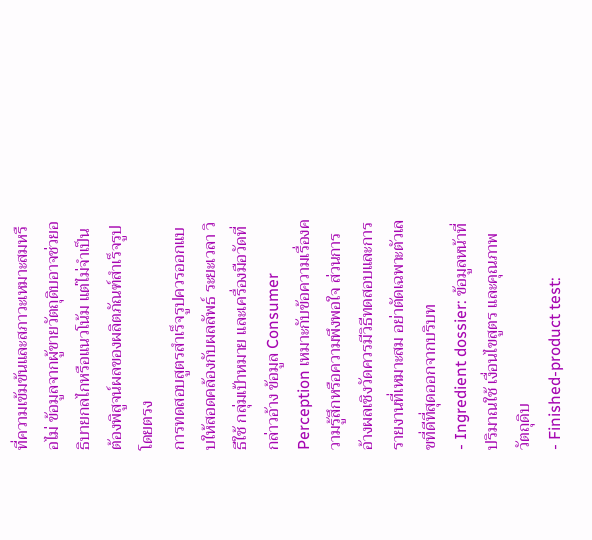ที่ความเข้มข้นและสภาวะเหมาะสมหรือไม่ ข้อมูลจากผู้ขายวัตถุดิบอาจช่วยอธิบายกลไกหรือแนวโน้ม แต่ไม่จำเป็นต้องพิสูจน์ผลของผลิตภัณฑ์สำเร็จรูปโดยตรง
การทดสอบสูตรสำเร็จรูปควรออกแบบให้สอดคล้องกับผลลัพธ์ ระยะเวลา วิธีใช้ กลุ่มเป้าหมาย และเครื่องมือวัดที่กล่าวอ้าง ข้อมูล Consumer Perception เหมาะกับข้อความเรื่องความรู้สึกหรือความพึงพอใจ ส่วนการอ้างผลเชิงวัดควรมีวิธีทดสอบและการรายงานที่เหมาะสม อย่าตัดเฉพาะตัวเลขที่ดีที่สุดออกจากบริบท
- Ingredient dossier: ข้อมูลหน้าที่ ปริมาณใช้ เงื่อนไขสูตร และคุณภาพวัตถุดิบ
- Finished-product test: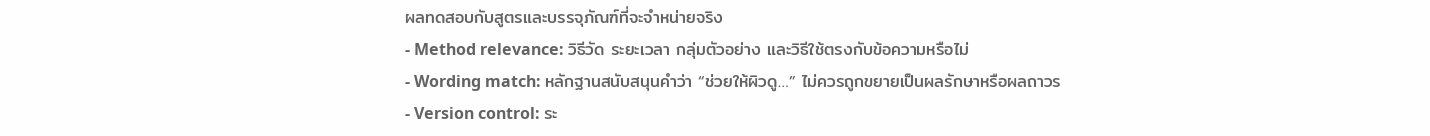ผลทดสอบกับสูตรและบรรจุภัณฑ์ที่จะจำหน่ายจริง
- Method relevance: วิธีวัด ระยะเวลา กลุ่มตัวอย่าง และวิธีใช้ตรงกับข้อความหรือไม่
- Wording match: หลักฐานสนับสนุนคำว่า “ช่วยให้ผิวดู…” ไม่ควรถูกขยายเป็นผลรักษาหรือผลถาวร
- Version control: ระ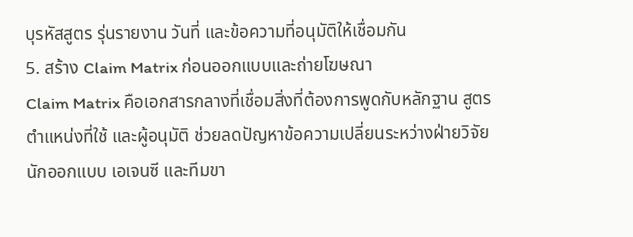บุรหัสสูตร รุ่นรายงาน วันที่ และข้อความที่อนุมัติให้เชื่อมกัน
5. สร้าง Claim Matrix ก่อนออกแบบและถ่ายโฆษณา
Claim Matrix คือเอกสารกลางที่เชื่อมสิ่งที่ต้องการพูดกับหลักฐาน สูตร ตำแหน่งที่ใช้ และผู้อนุมัติ ช่วยลดปัญหาข้อความเปลี่ยนระหว่างฝ่ายวิจัย นักออกแบบ เอเจนซี และทีมขา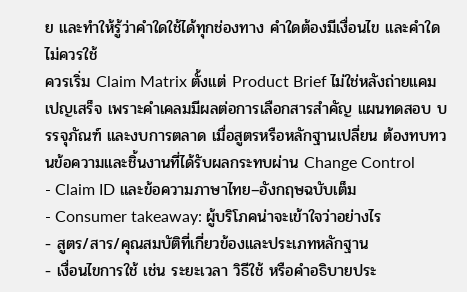ย และทำให้รู้ว่าคำใดใช้ได้ทุกช่องทาง คำใดต้องมีเงื่อนไข และคำใดไม่ควรใช้
ควรเริ่ม Claim Matrix ตั้งแต่ Product Brief ไม่ใช่หลังถ่ายแคมเปญเสร็จ เพราะคำเคลมมีผลต่อการเลือกสารสำคัญ แผนทดสอบ บรรจุภัณฑ์ และงบการตลาด เมื่อสูตรหรือหลักฐานเปลี่ยน ต้องทบทวนข้อความและชิ้นงานที่ได้รับผลกระทบผ่าน Change Control
- Claim ID และข้อความภาษาไทย–อังกฤษฉบับเต็ม
- Consumer takeaway: ผู้บริโภคน่าจะเข้าใจว่าอย่างไร
- สูตร/สาร/คุณสมบัติที่เกี่ยวข้องและประเภทหลักฐาน
- เงื่อนไขการใช้ เช่น ระยะเวลา วิธีใช้ หรือคำอธิบายประ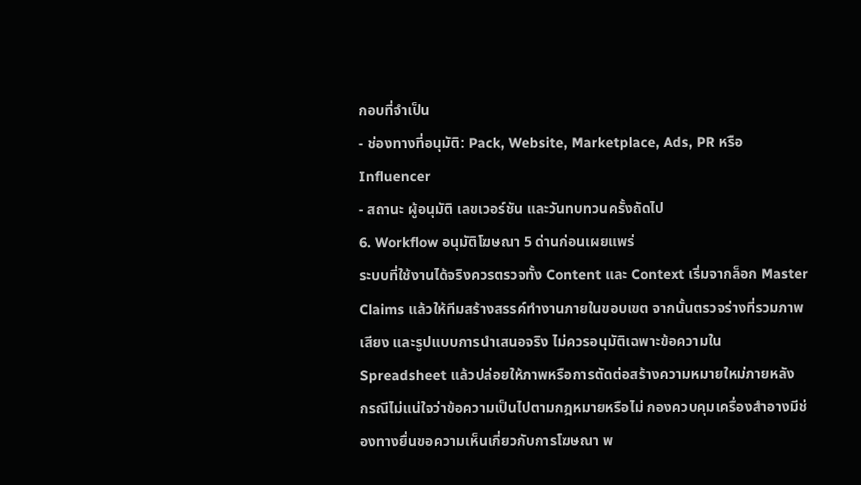กอบที่จำเป็น
- ช่องทางที่อนุมัติ: Pack, Website, Marketplace, Ads, PR หรือ Influencer
- สถานะ ผู้อนุมัติ เลขเวอร์ชัน และวันทบทวนครั้งถัดไป
6. Workflow อนุมัติโฆษณา 5 ด่านก่อนเผยแพร่
ระบบที่ใช้งานได้จริงควรตรวจทั้ง Content และ Context เริ่มจากล็อก Master Claims แล้วให้ทีมสร้างสรรค์ทำงานภายในขอบเขต จากนั้นตรวจร่างที่รวมภาพ เสียง และรูปแบบการนำเสนอจริง ไม่ควรอนุมัติเฉพาะข้อความใน Spreadsheet แล้วปล่อยให้ภาพหรือการตัดต่อสร้างความหมายใหม่ภายหลัง
กรณีไม่แน่ใจว่าข้อความเป็นไปตามกฎหมายหรือไม่ กองควบคุมเครื่องสำอางมีช่องทางยื่นขอความเห็นเกี่ยวกับการโฆษณา พ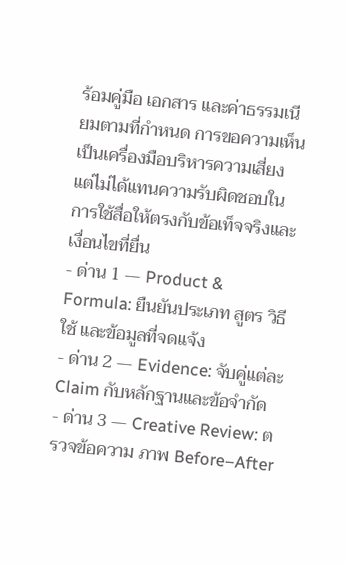ร้อมคู่มือ เอกสาร และค่าธรรมเนียมตามที่กำหนด การขอความเห็นเป็นเครื่องมือบริหารความเสี่ยง แต่ไม่ได้แทนความรับผิดชอบในการใช้สื่อให้ตรงกับข้อเท็จจริงและเงื่อนไขที่ยื่น
- ด่าน 1 — Product & Formula: ยืนยันประเภท สูตร วิธีใช้ และข้อมูลที่จดแจ้ง
- ด่าน 2 — Evidence: จับคู่แต่ละ Claim กับหลักฐานและข้อจำกัด
- ด่าน 3 — Creative Review: ตรวจข้อความ ภาพ Before–After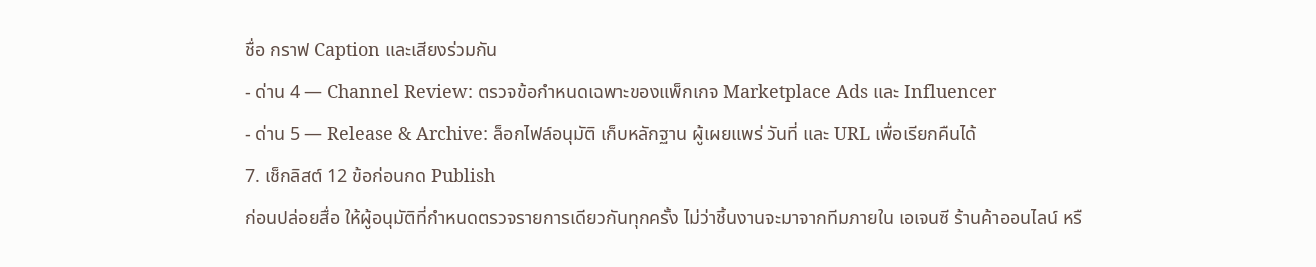ชื่อ กราฟ Caption และเสียงร่วมกัน
- ด่าน 4 — Channel Review: ตรวจข้อกำหนดเฉพาะของแพ็กเกจ Marketplace Ads และ Influencer
- ด่าน 5 — Release & Archive: ล็อกไฟล์อนุมัติ เก็บหลักฐาน ผู้เผยแพร่ วันที่ และ URL เพื่อเรียกคืนได้
7. เช็กลิสต์ 12 ข้อก่อนกด Publish
ก่อนปล่อยสื่อ ให้ผู้อนุมัติที่กำหนดตรวจรายการเดียวกันทุกครั้ง ไม่ว่าชิ้นงานจะมาจากทีมภายใน เอเจนซี ร้านค้าออนไลน์ หรื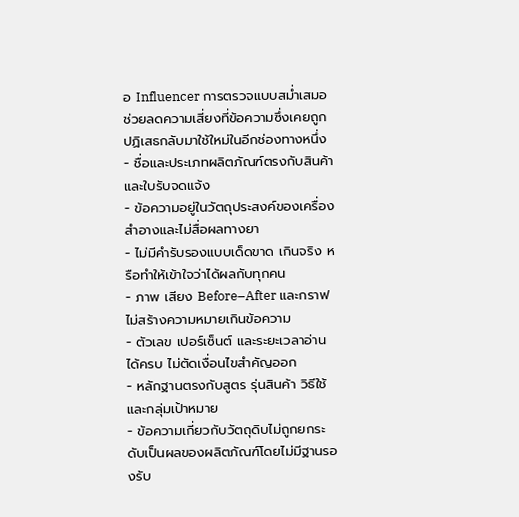อ Influencer การตรวจแบบสม่ำเสมอช่วยลดความเสี่ยงที่ข้อความซึ่งเคยถูกปฏิเสธกลับมาใช้ใหม่ในอีกช่องทางหนึ่ง
- ชื่อและประเภทผลิตภัณฑ์ตรงกับสินค้าและใบรับจดแจ้ง
- ข้อความอยู่ในวัตถุประสงค์ของเครื่องสำอางและไม่สื่อผลทางยา
- ไม่มีคำรับรองแบบเด็ดขาด เกินจริง หรือทำให้เข้าใจว่าได้ผลกับทุกคน
- ภาพ เสียง Before–After และกราฟไม่สร้างความหมายเกินข้อความ
- ตัวเลข เปอร์เซ็นต์ และระยะเวลาอ่านได้ครบ ไม่ตัดเงื่อนไขสำคัญออก
- หลักฐานตรงกับสูตร รุ่นสินค้า วิธีใช้ และกลุ่มเป้าหมาย
- ข้อความเกี่ยวกับวัตถุดิบไม่ถูกยกระดับเป็นผลของผลิตภัณฑ์โดยไม่มีฐานรองรับ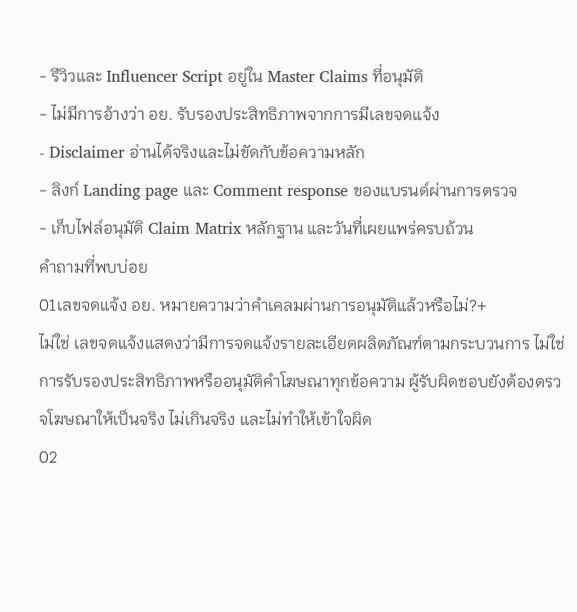- รีวิวและ Influencer Script อยู่ใน Master Claims ที่อนุมัติ
- ไม่มีการอ้างว่า อย. รับรองประสิทธิภาพจากการมีเลขจดแจ้ง
- Disclaimer อ่านได้จริงและไม่ขัดกับข้อความหลัก
- ลิงก์ Landing page และ Comment response ของแบรนด์ผ่านการตรวจ
- เก็บไฟล์อนุมัติ Claim Matrix หลักฐาน และวันที่เผยแพร่ครบถ้วน
คำถามที่พบบ่อย
01เลขจดแจ้ง อย. หมายความว่าคำเคลมผ่านการอนุมัติแล้วหรือไม่?+
ไม่ใช่ เลขจดแจ้งแสดงว่ามีการจดแจ้งรายละเอียดผลิตภัณฑ์ตามกระบวนการ ไม่ใช่การรับรองประสิทธิภาพหรืออนุมัติคำโฆษณาทุกข้อความ ผู้รับผิดชอบยังต้องตรวจโฆษณาให้เป็นจริง ไม่เกินจริง และไม่ทำให้เข้าใจผิด
02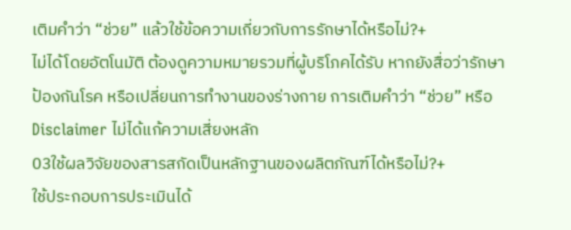เติมคำว่า “ช่วย” แล้วใช้ข้อความเกี่ยวกับการรักษาได้หรือไม่?+
ไม่ได้โดยอัตโนมัติ ต้องดูความหมายรวมที่ผู้บริโภคได้รับ หากยังสื่อว่ารักษา ป้องกันโรค หรือเปลี่ยนการทำงานของร่างกาย การเติมคำว่า “ช่วย” หรือ Disclaimer ไม่ได้แก้ความเสี่ยงหลัก
03ใช้ผลวิจัยของสารสกัดเป็นหลักฐานของผลิตภัณฑ์ได้หรือไม่?+
ใช้ประกอบการประเมินได้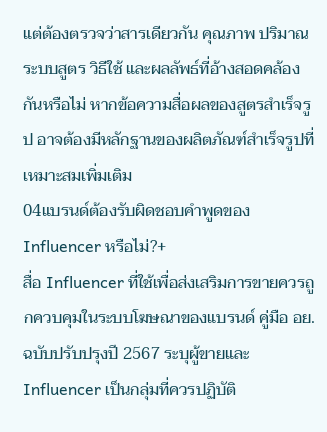แต่ต้องตรวจว่าสารเดียวกัน คุณภาพ ปริมาณ ระบบสูตร วิธีใช้ และผลลัพธ์ที่อ้างสอดคล้องกันหรือไม่ หากข้อความสื่อผลของสูตรสำเร็จรูป อาจต้องมีหลักฐานของผลิตภัณฑ์สำเร็จรูปที่เหมาะสมเพิ่มเติม
04แบรนด์ต้องรับผิดชอบคำพูดของ Influencer หรือไม่?+
สื่อ Influencer ที่ใช้เพื่อส่งเสริมการขายควรถูกควบคุมในระบบโฆษณาของแบรนด์ คู่มือ อย. ฉบับปรับปรุงปี 2567 ระบุผู้ขายและ Influencer เป็นกลุ่มที่ควรปฏิบัติ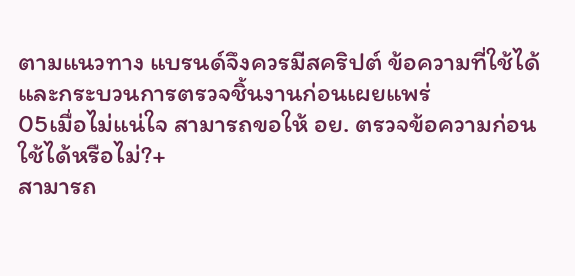ตามแนวทาง แบรนด์จึงควรมีสคริปต์ ข้อความที่ใช้ได้ และกระบวนการตรวจชิ้นงานก่อนเผยแพร่
05เมื่อไม่แน่ใจ สามารถขอให้ อย. ตรวจข้อความก่อนใช้ได้หรือไม่?+
สามารถ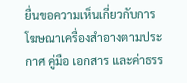ยื่นขอความเห็นเกี่ยวกับการโฆษณาเครื่องสำอางตามประกาศ คู่มือ เอกสาร และค่าธรร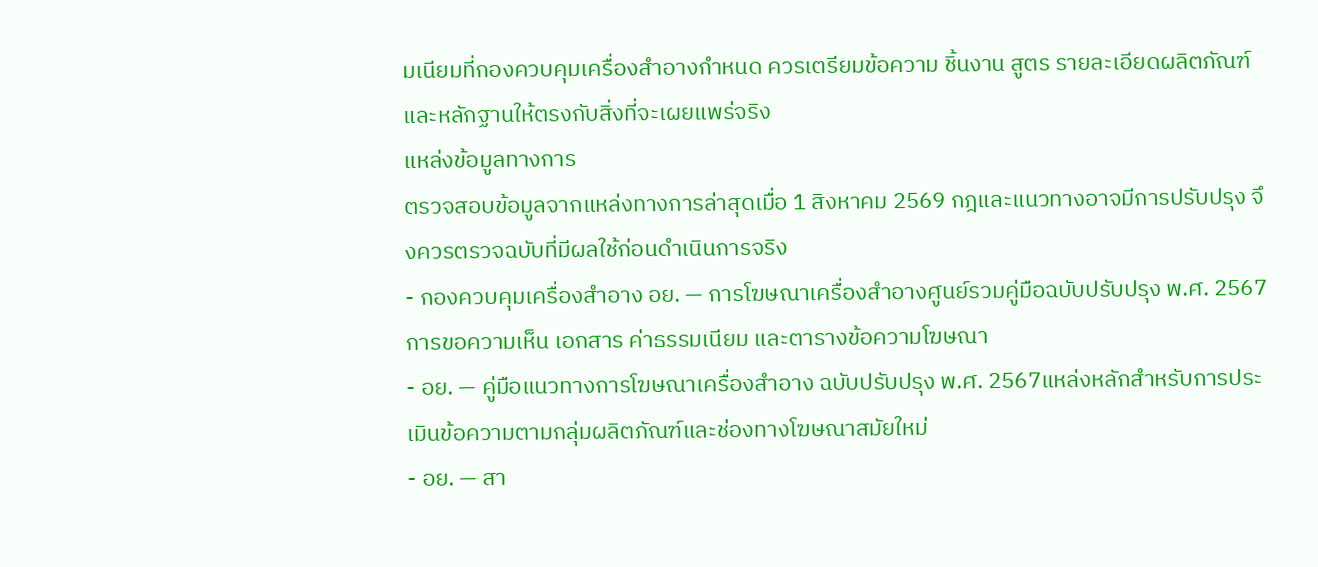มเนียมที่กองควบคุมเครื่องสำอางกำหนด ควรเตรียมข้อความ ชิ้นงาน สูตร รายละเอียดผลิตภัณฑ์ และหลักฐานให้ตรงกับสิ่งที่จะเผยแพร่จริง
แหล่งข้อมูลทางการ
ตรวจสอบข้อมูลจากแหล่งทางการล่าสุดเมื่อ 1 สิงหาคม 2569 กฎและแนวทางอาจมีการปรับปรุง จึงควรตรวจฉบับที่มีผลใช้ก่อนดำเนินการจริง
- กองควบคุมเครื่องสำอาง อย. — การโฆษณาเครื่องสำอางศูนย์รวมคู่มือฉบับปรับปรุง พ.ศ. 2567 การขอความเห็น เอกสาร ค่าธรรมเนียม และตารางข้อความโฆษณา
- อย. — คู่มือแนวทางการโฆษณาเครื่องสำอาง ฉบับปรับปรุง พ.ศ. 2567แหล่งหลักสำหรับการประเมินข้อความตามกลุ่มผลิตภัณฑ์และช่องทางโฆษณาสมัยใหม่
- อย. — สา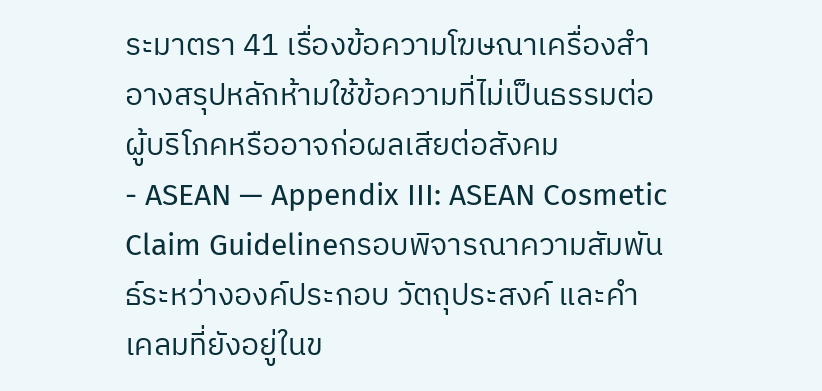ระมาตรา 41 เรื่องข้อความโฆษณาเครื่องสำอางสรุปหลักห้ามใช้ข้อความที่ไม่เป็นธรรมต่อผู้บริโภคหรืออาจก่อผลเสียต่อสังคม
- ASEAN — Appendix III: ASEAN Cosmetic Claim Guidelineกรอบพิจารณาความสัมพันธ์ระหว่างองค์ประกอบ วัตถุประสงค์ และคำเคลมที่ยังอยู่ในข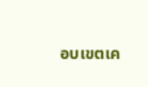อบเขตเค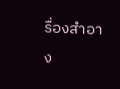รื่องสำอาง